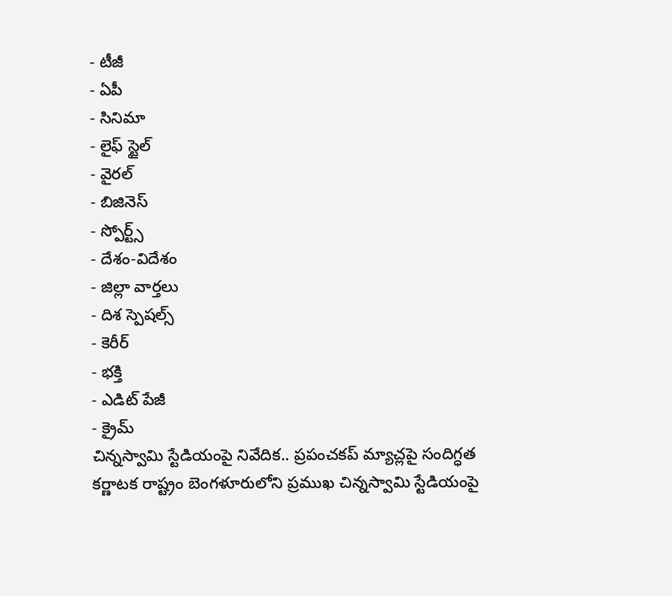- టీజీ
- ఏపీ
- సినిమా
- లైఫ్ స్టైల్
- వైరల్
- బిజినెస్
- స్పోర్ట్స్
- దేశం-విదేశం
- జిల్లా వార్తలు
- దిశ స్పెషల్స్
- కెరీర్
- భక్తి
- ఎడిట్ పేజీ
- క్రైమ్
చిన్నస్వామి స్టేడియంపై నివేదిక.. ప్రపంచకప్ మ్యాచ్లపై సందిగ్ధత
కర్ణాటక రాష్ట్రం బెంగళూరులోని ప్రముఖ చిన్నస్వామి స్టేడియంపై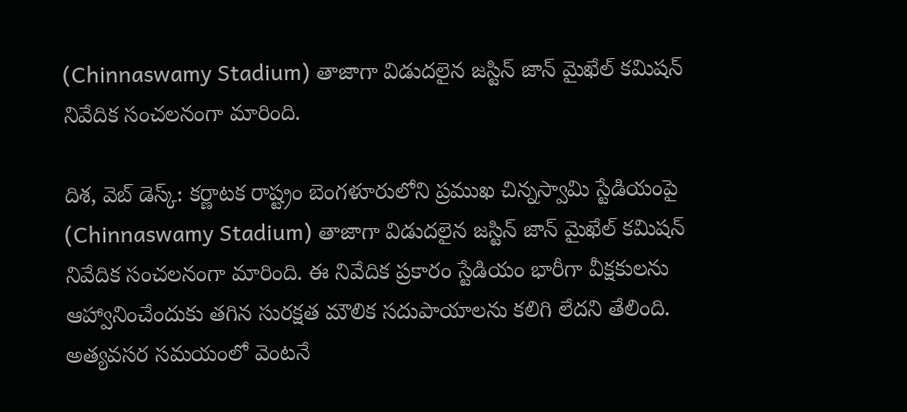(Chinnaswamy Stadium) తాజాగా విడుదలైన జస్టిన్ జాన్ మైఖేల్ కమిషన్ నివేదిక సంచలనంగా మారింది.

దిశ, వెబ్ డెస్క్: కర్ణాటక రాష్ట్రం బెంగళూరులోని ప్రముఖ చిన్నస్వామి స్టేడియంపై (Chinnaswamy Stadium) తాజాగా విడుదలైన జస్టిన్ జాన్ మైఖేల్ కమిషన్ నివేదిక సంచలనంగా మారింది. ఈ నివేదిక ప్రకారం స్టేడియం భారీగా వీక్షకులను ఆహ్వానించేందుకు తగిన సురక్షత మౌలిక సదుపాయాలను కలిగి లేదని తేలింది. అత్యవసర సమయంలో వెంటనే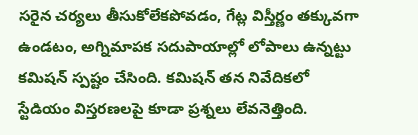సరైన చర్యలు తీసుకోలేకపోవడం, గేట్ల విస్తీర్ణం తక్కువగా ఉండటం, అగ్నిమాపక సదుపాయాల్లో లోపాలు ఉన్నట్టు కమిషన్ స్పష్టం చేసింది. కమిషన్ తన నివేదికలో స్టేడియం విస్తరణలపై కూడా ప్రశ్నలు లేవనెత్తింది.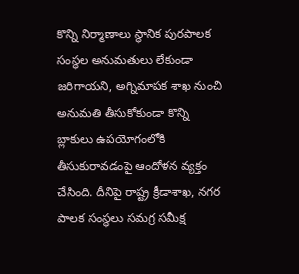కొన్ని నిర్మాణాలు స్థానిక పురపాలక సంస్థల అనుమతులు లేకుండా జరిగాయని, అగ్నిమాపక శాఖ నుంచి అనుమతి తీసుకోకుండా కొన్ని బ్లాకులు ఉపయోగంలోకి తీసుకురావడంపై ఆందోళన వ్యక్తం చేసింది. దీనిపై రాష్ట్ర క్రీడాశాఖ, నగర పాలక సంస్థలు సమగ్ర సమీక్ష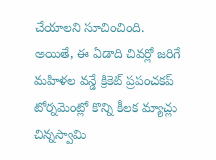చేయాలని సూచించింది.
అయితే, ఈ ఏడాది చివర్లో జరిగే మహిళల వన్డే క్రికెట్ ప్రపంచకప్ టోర్నమెంట్లో కొన్ని కీలక మ్యాచ్లు చిన్నస్వామి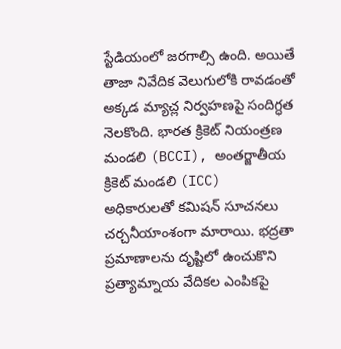స్టేడియంలో జరగాల్సి ఉంది. అయితే తాజా నివేదిక వెలుగులోకి రావడంతో అక్కడ మ్యాచ్ల నిర్వహణపై సందిగ్ధత నెలకొంది. భారత క్రికెట్ నియంత్రణ మండలి (BCCI), అంతర్జాతీయ క్రికెట్ మండలి (ICC) అధికారులతో కమిషన్ సూచనలు చర్చనీయాంశంగా మారాయి. భద్రతా ప్రమాణాలను దృష్టిలో ఉంచుకొని ప్రత్యామ్నాయ వేదికల ఎంపికపై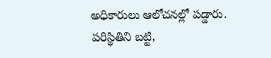అధికారులు ఆలోచనల్లో పడ్డారు. పరిస్థితిని బట్టి,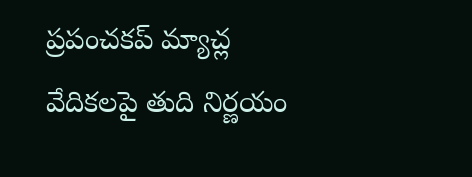ప్రపంచకప్ మ్యాచ్ల వేదికలపై తుది నిర్ణయం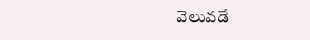వెలువడే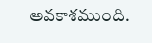అవకాశముంది.